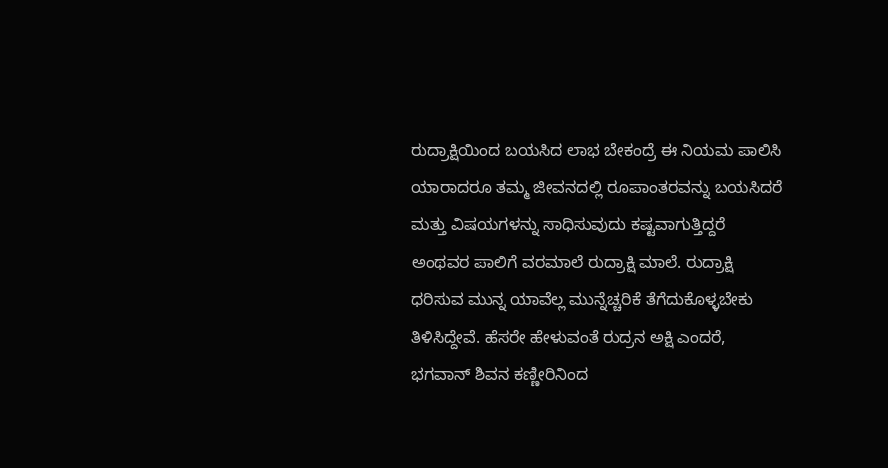ರುದ್ರಾಕ್ಷಿಯಿಂದ ಬಯಸಿದ ಲಾಭ ಬೇಕಂದ್ರೆ ಈ ನಿಯಮ ಪಾಲಿಸಿ ಯಾರಾದರೂ ತಮ್ಮ ಜೀವನದಲ್ಲಿ ರೂಪಾಂತರವನ್ನು ಬಯಸಿದರೆ ಮತ್ತು ವಿಷಯಗಳನ್ನು ಸಾಧಿಸುವುದು ಕಷ್ಟವಾಗುತ್ತಿದ್ದರೆ ಅಂಥವರ ಪಾಲಿಗೆ ವರಮಾಲೆ ರುದ್ರಾಕ್ಷಿ ಮಾಲೆ. ರುದ್ರಾಕ್ಷಿ ಧರಿಸುವ ಮುನ್ನ ಯಾವೆಲ್ಲ ಮುನ್ನೆಚ್ಚರಿಕೆ ತೆಗೆದುಕೊಳ್ಳಬೇಕು ತಿಳಿಸಿದ್ದೇವೆ. ಹೆಸರೇ ಹೇಳುವಂತೆ ರುದ್ರನ ಅಕ್ಷಿ ಎಂದರೆ, ಭಗವಾನ್ ಶಿವನ ಕಣ್ಣೀರಿನಿಂದ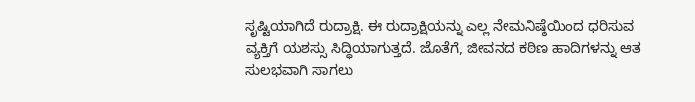ಸೃಷ್ಟಿಯಾಗಿದೆ ರುದ್ರಾಕ್ಷಿ. ಈ ರುದ್ರಾಕ್ಷಿಯನ್ನು ಎಲ್ಲ ನೇಮನಿಷ್ಠೆಯಿಂದ ಧರಿಸುವ ವ್ಯಕ್ತಿಗೆ ಯಶಸ್ಸು ಸಿದ್ಧಿಯಾಗುತ್ತದೆ. ಜೊತೆಗೆ, ಜೀವನದ ಕಠಿಣ ಹಾದಿಗಳನ್ನು ಆತ ಸುಲಭವಾಗಿ ಸಾಗಲು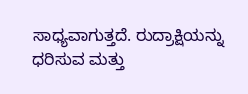ಸಾಧ್ಯವಾಗುತ್ತದೆ. ರುದ್ರಾಕ್ಷಿಯನ್ನು ಧರಿಸುವ ಮತ್ತು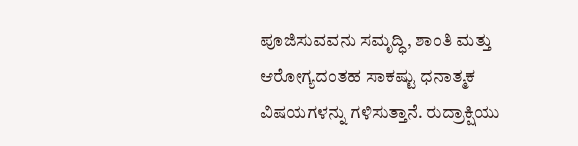ಪೂಜಿಸುವವನು ಸಮೃದ್ಧಿ, ಶಾಂತಿ ಮತ್ತು ಆರೋಗ್ಯದಂತಹ ಸಾಕಷ್ಟು ಧನಾತ್ಮಕ ವಿಷಯಗಳನ್ನು ಗಳಿಸುತ್ತಾನೆ. ರುದ್ರಾಕ್ಷಿಯು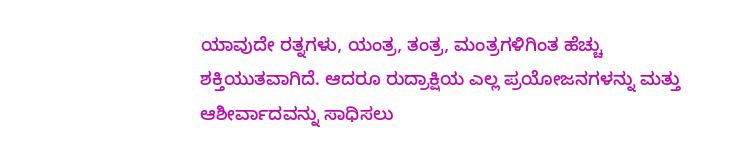ಯಾವುದೇ ರತ್ನಗಳು, ಯಂತ್ರ, ತಂತ್ರ, ಮಂತ್ರಗಳಿಗಿಂತ ಹೆಚ್ಚು ಶಕ್ತಿಯುತವಾಗಿದೆ. ಆದರೂ ರುದ್ರಾಕ್ಷಿಯ ಎಲ್ಲ ಪ್ರಯೋಜನಗಳನ್ನು ಮತ್ತು ಆಶೀರ್ವಾದವನ್ನು ಸಾಧಿಸಲು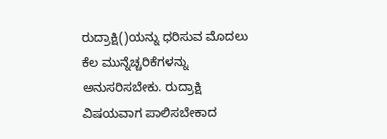ರುದ್ರಾಕ್ಷಿ()ಯನ್ನು ಧರಿಸುವ ಮೊದಲು ಕೆಲ ಮುನ್ನೆಚ್ಚರಿಕೆಗಳನ್ನು ಅನುಸರಿಸಬೇಕು. ರುದ್ರಾಕ್ಷಿ ವಿಷಯವಾಗ ಪಾಲಿಸಬೇಕಾದ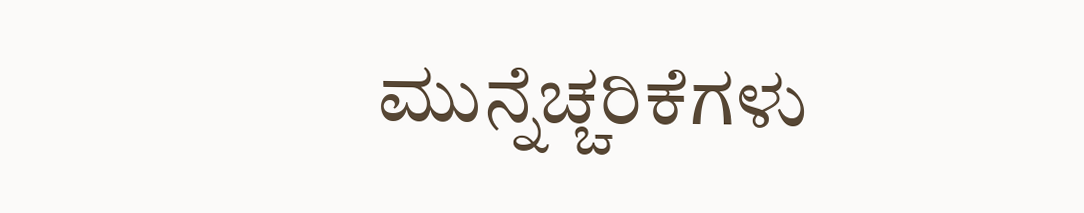ಮುನ್ನೆಚ್ಚರಿಕೆಗಳು